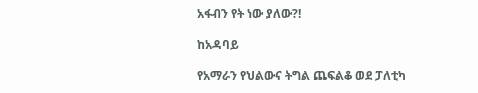አፋብን የት ነው ያለው?!

ከአዳባይ

የአማራን የህልውና ትግል ጨፍልቆ ወደ ፓለቲካ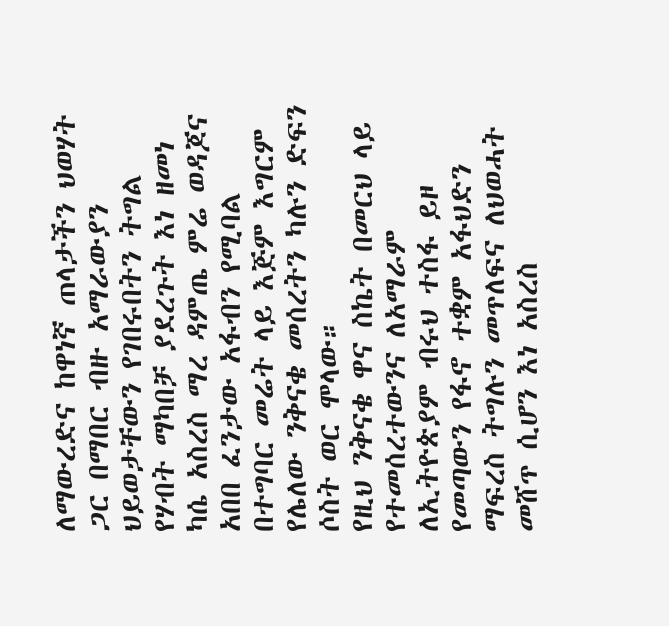ለማውረድና ከዋነኛ ጠላታችን ህወሃት ጋር በማበር ብዙ አማራውያን ህይወታቸውን የገበሩበትን ትግል የሃብት ማካበቻ ያደረጉት እነ ዘመነ ካሴ አስረስ ማረ ዳምጤ ምሬ ወዳጆና አበበ ፈንታው አፋብን የሚባል በተግባር መሬት ላይ እጅም እግርም የሌለው ንቅናቄ መሰረትን ካሉን ድፍን ሶስት ወር ሞላው።
የዚህ ንቅናቄ ዋና ስኬት በመርህ ላይ የተመሰረተውንና ለአማራም ለኢትዮጵያም ብሩህ ተስፋ ይዞ የመጣውን የፋኖ ተቋም አፋህድን ማፍረስ ትግሉን መጥለፍና ለህወሓት መሸጥ ሲሆን እነ አስረስ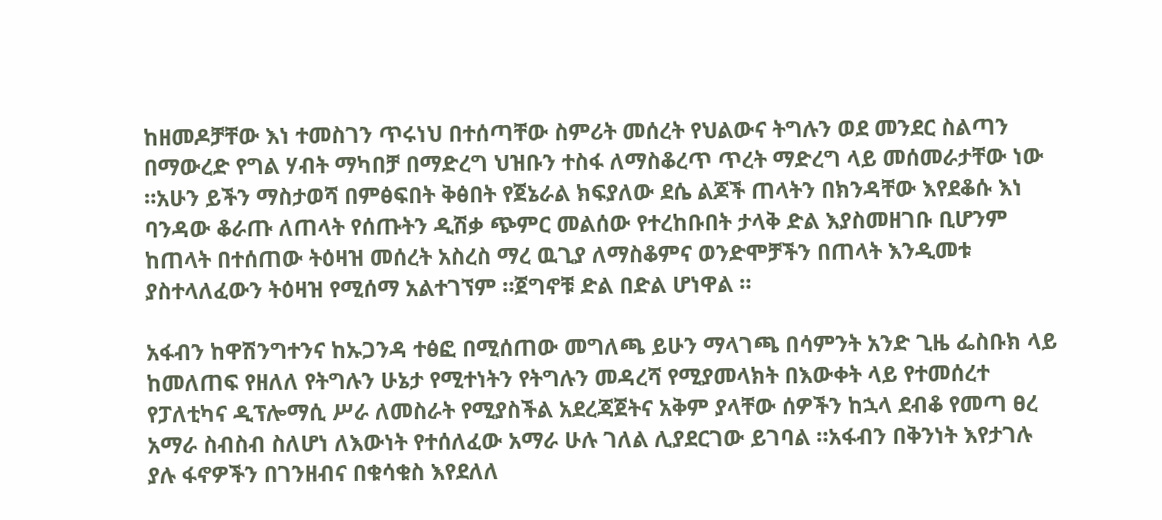ከዘመዶቻቸው እነ ተመስገን ጥሩነህ በተሰጣቸው ስምሪት መሰረት የህልውና ትግሉን ወደ መንደር ስልጣን በማውረድ የግል ሃብት ማካበቻ በማድረግ ህዝቡን ተስፋ ለማስቆረጥ ጥረት ማድረግ ላይ መሰመራታቸው ነው ።አሁን ይችን ማስታወሻ በምፅፍበት ቅፅበት የጀኔራል ክፍያለው ደሴ ልጆች ጠላትን በክንዳቸው እየደቆሱ እነ ባንዳው ቆራጡ ለጠላት የሰጡትን ዲሽቃ ጭምር መልሰው የተረከቡበት ታላቅ ድል እያስመዘገቡ ቢሆንም ከጠላት በተሰጠው ትዕዛዝ መሰረት አስረስ ማረ ዉጊያ ለማስቆምና ወንድሞቻችን በጠላት እንዲመቱ ያስተላለፈውን ትዕዛዝ የሚሰማ አልተገኘም ።ጀግኖቹ ድል በድል ሆነዋል ።

አፋብን ከዋሽንግተንና ከኡጋንዳ ተፅፎ በሚሰጠው መግለጫ ይሁን ማላገጫ በሳምንት አንድ ጊዜ ፌስቡክ ላይ ከመለጠፍ የዘለለ የትግሉን ሁኔታ የሚተነትን የትግሉን መዳረሻ የሚያመላክት በእውቀት ላይ የተመሰረተ የፓለቲካና ዲፕሎማሲ ሥራ ለመስራት የሚያስችል አደረጃጀትና አቅም ያላቸው ሰዎችን ከኋላ ደብቆ የመጣ ፀረ አማራ ስብስብ ስለሆነ ለእውነት የተሰለፈው አማራ ሁሉ ገለል ሊያደርገው ይገባል ።አፋብን በቅንነት እየታገሉ ያሉ ፋኖዎችን በገንዘብና በቁሳቁስ እየደለለ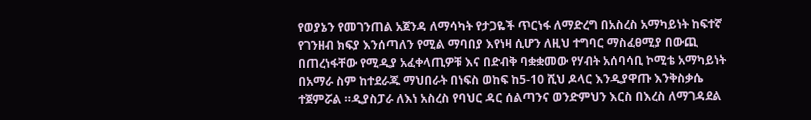የወያኔን የመገንጠል አጀንዳ ለማሳካት የታጋዬች ጥርነፋ ለማድረግ በአስረስ አማካይነት ከፍተኛ የገንዘብ ክፍያ እንሰጣለን የሚል ማባበያ እየነዛ ሲሆን ለዚህ ተግባር ማስፈፀሚያ በውጪ በጠረነፋቸው የሚዲያ አፈቀላጢዎቹ እና በድብቅ ባቋቋመው የሃብት አሰባሳቢ ኮሚቴ አማካይነት በአማራ ስም ከተደራጁ ማህበራት በነፍስ ወከፍ ከ5-10 ሺህ ዶላር እንዲያዋጡ እንቅስቃሴ ተጀምሯል ።ዲያስፓራ ለእነ አስረስ የባህር ዳር ሰልጣንና ወንድምህን እርስ በእረስ ለማገዳደል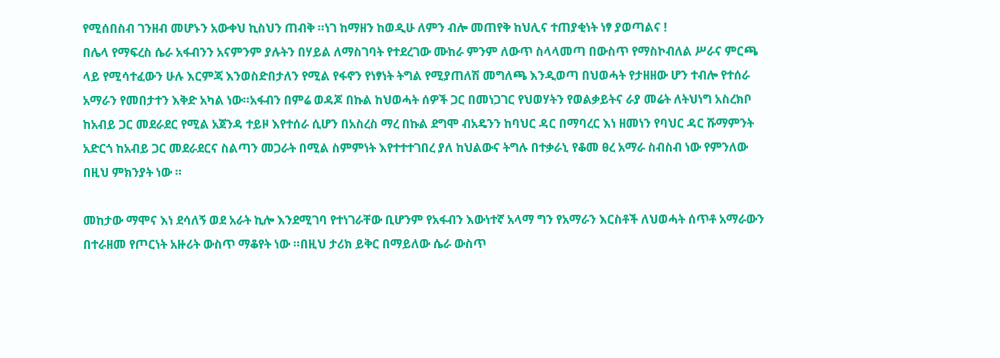የሚሰበስብ ገንዘብ መሆኑን አውቀህ ኪስህን ጠብቅ ።ነገ ከማዘን ከወዲሁ ለምን ብሎ መጠየቅ ከህሊና ተጠያቂነት ነፃ ያወጣልና !
በሌላ የማፍረስ ሴራ አፋብንን አናምንም ያሉትን በሃይል ለማስገባት የተደረገው ሙከራ ምንም ለውጥ ስላላመጣ በውስጥ የማስኮብለል ሥራና ምርጫ ላይ የሚሳተፈውን ሁሉ እርምጃ እንወስድበታለን የሚል የፋኖን የነፃነት ትግል የሚያጠለሽ መግለጫ እንዲወጣ በህወሓት የታዘዘው ሆን ተብሎ የተሰራ አማራን የመበታተን እቅድ አካል ነው።አፋብን በምሬ ወዳጆ በኩል ከህወሓት ሰዎች ጋር በመነጋገር የህወሃትን የወልቃይትና ራያ መሬት ለትህነግ አስረክቦ ከአብይ ጋር መደራደር የሚል አጀንዳ ተይዞ እየተሰራ ሲሆን በአስረስ ማረ በኩል ደግሞ ብአዴንን ከባህር ዳር በማባረር እነ ዘመነን የባህር ዳር ሹማምንት አድርጎ ከአብይ ጋር መደራደርና ስልጣን መጋራት በሚል ስምምነት እየተተተገበረ ያለ ከህልውና ትግሉ በተቃራኒ የቆመ ፀረ አማራ ስብስብ ነው የምንለው በዚህ ምክንያት ነው ።

መከታው ማሞና እነ ደሳለኝ ወደ አራት ኪሎ እንደሚገባ የተነገራቸው ቢሆንም የአፋብን እውነተኛ አላማ ግን የአማራን እርስቶች ለህወሓት ሰጥቶ አማራውን በተራዘመ የጦርነት አዙሪት ውስጥ ማቆየት ነው ።በዚህ ታሪክ ይቅር በማይለው ሴራ ውስጥ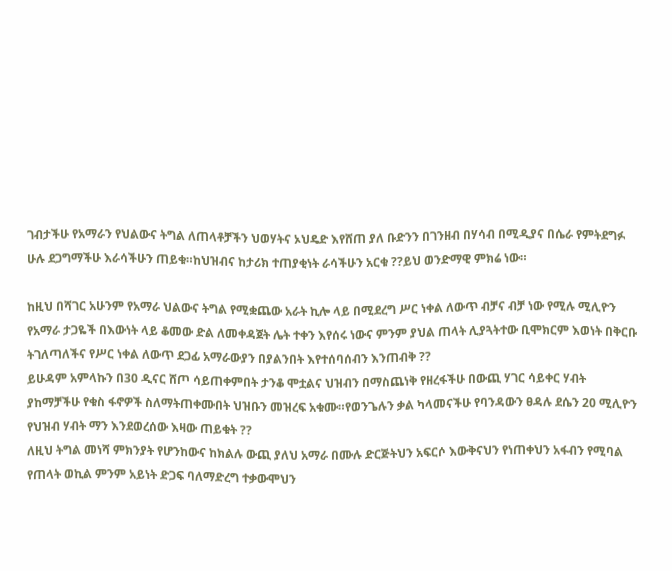ገብታችሁ የአማራን የህልውና ትግል ለጠላቶቻችን ህወሃትና ኦህዴድ እየሸጠ ያለ ቡድንን በገንዘብ በሃሳብ በሚዲያና በሴራ የምትደግፉ ሁሉ ደጋግማችሁ እራሳችሁን ጠይቁ።ከህዝብና ከታሪክ ተጠያቂነት ራሳችሁን አርቁ ??ይህ ወንድማዊ ምክሬ ነው።

ከዚህ በሻገር አሁንም የአማራ ህልውና ትግል የሚቋጨው አራት ኪሎ ላይ በሚደረግ ሥር ነቀል ለውጥ ብቻና ብቻ ነው የሚሉ ሚሊዮን የአማራ ታጋዬች በእውነት ላይ ቆመው ድል ለመቀዳጀት ሌት ተቀን እየሰሩ ነውና ምንም ያህል ጠላት ሊያጓትተው ቢሞክርም እወነት በቅርቡ ትገለጣለችና የሥር ነቀል ለውጥ ደጋፊ አማራውያን በያልንበት እየተሰባሰብን እንጠብቅ ??
ይሁዳም አምላኩን በ30 ዲናር ሸጦ ሳይጠቀምበት ታንቆ ሞቷልና ህዝብን በማስጨነቅ የዘረፋችሁ በውጪ ሃገር ሳይቀር ሃብት ያከማቻችሁ የቁስ ፋኖዎች ስለማትጠቀሙበት ህዝቡን መዝረፍ አቁሙ።የወንጌሉን ቃል ካላመናችሁ የባንዳውን ፀዳሉ ደሴን 20 ሚሊዮን የህዝብ ሃብት ማን እንደወረሰው እዛው ጠይቁት ??
ለዚህ ትግል መነሻ ምክንያት የሆንከውና ከክልሉ ውጪ ያለህ አማራ በሙሉ ድርጅትህን አፍርሶ እውቅናህን የነጠቀህን አፋብን የሚባል የጠላት ወኪል ምንም አይነት ድጋፍ ባለማድረግ ተቃውሞህን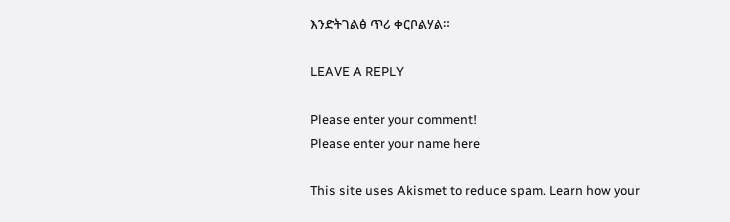እንድትገልፅ ጥሪ ቀርቦልሃል።

LEAVE A REPLY

Please enter your comment!
Please enter your name here

This site uses Akismet to reduce spam. Learn how your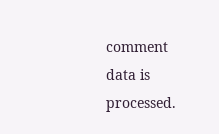comment data is processed.